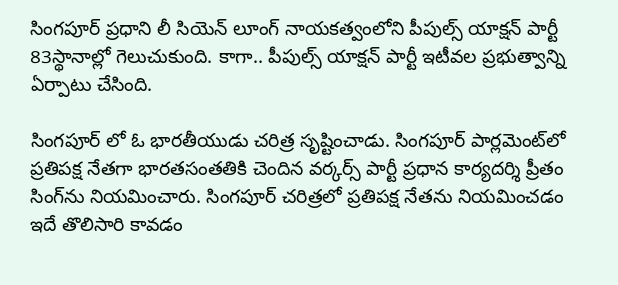సింగపూర్‌ ప్రధాని లీ సియెన్‌ లూంగ్‌ నాయకత్వంలోని పీపుల్స్‌ యాక్షన్‌ పార్టీ 83స్థానాల్లో గెలుచుకుంది. కాగా.. పీపుల్స్ యాక్షన్ పార్టీ ఇటీవల ప్రభుత్వాన్ని ఏర్పాటు చేసింది.

సింగపూర్ లో ఓ భారతీయుడు చరిత్ర సృష్టించాడు. సింగపూర్‌ పార్లమెంట్‌లో ప్రతిపక్ష నేతగా భారతసంతతికి చెందిన వర్కర్స్‌ పార్టీ ప్రధాన కార్యదర్శి ప్రీతం సింగ్‌ను నియమించారు. సింగపూర్‌ చరిత్రలో ప్రతిపక్ష నేతను నియమించడం ఇదే తొలిసారి కావడం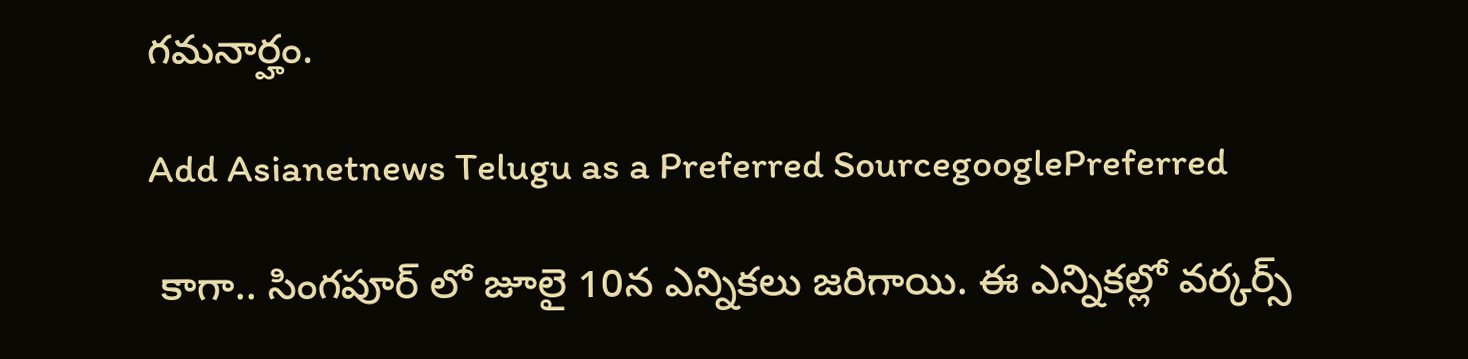గమనార్హం.

Add Asianetnews Telugu as a Preferred SourcegooglePreferred

 కాగా.. సింగపూర్ లో జూలై 10న ఎన్నికలు జరిగాయి. ఈ ఎన్నికల్లో వర్కర్స్‌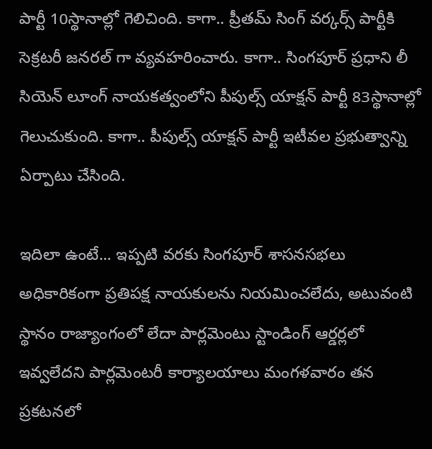పార్టీ 10స్థానాల్లో గెలిచింది. కాగా.. ప్రీతమ్ సింగ్ వర్కర్స్ పార్టీకి సెక్రటరీ జనరల్ గా వ్యవహరించారు. కాగా.. సింగపూర్‌ ప్రధాని లీ సియెన్‌ లూంగ్‌ నాయకత్వంలోని పీపుల్స్‌ యాక్షన్‌ పార్టీ 83స్థానాల్లో గెలుచుకుంది. కాగా.. పీపుల్స్ యాక్షన్ పార్టీ ఇటీవల ప్రభుత్వాన్ని ఏర్పాటు చేసింది.

ఇదిలా ఉంటే... ఇప్పటి వరకు సింగపూర్ శాసనసభలు అధికారికంగా ప్రతిపక్ష నాయకులను నియమించలేదు, అటువంటి స్థానం రాజ్యాంగంలో లేదా పార్లమెంటు స్టాండింగ్ ఆర్డర్లలో ఇవ్వలేదని పార్లమెంటరీ కార్యాలయాలు మంగళవారం తన ప్రకటనలో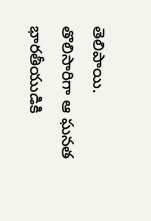తెలిపాయి. తొలిసారిగా ఆ ఘనత భారతీయుడికి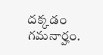దక్కడం గమనార్హం.